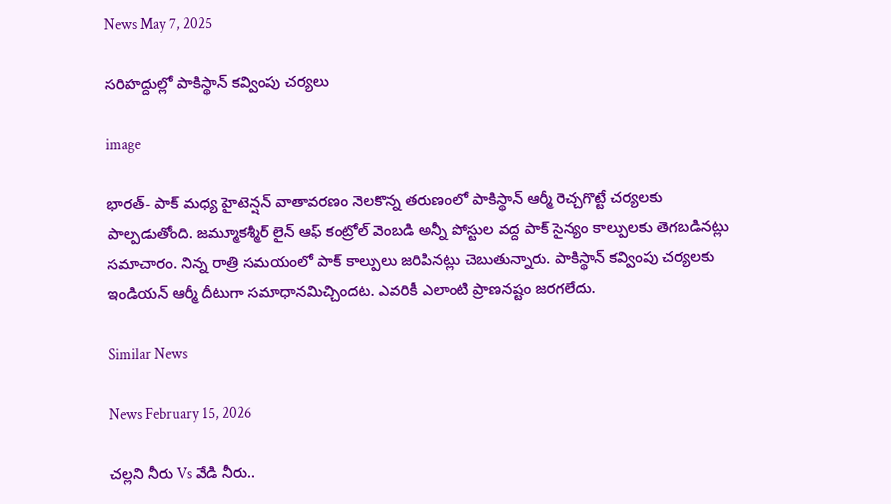News May 7, 2025

సరిహద్దుల్లో పాకిస్థాన్ కవ్వింపు చర్యలు

image

భారత్- పాక్ మధ్య హైటెన్షన్ వాతావరణం నెలకొన్న తరుణంలో పాకిస్థాన్ ఆర్మీ రెచ్చగొట్టే చర్యలకు పాల్పడుతోంది. జమ్మూకశ్మీర్ లైన్ ఆఫ్ కంట్రోల్‌ వెంబడి అన్నీ పోస్టుల వద్ద పాక్ సైన్యం కాల్పులకు తెగబడినట్లు సమాచారం. నిన్న రాత్రి సమయంలో పాక్ కాల్పులు జరిపినట్లు చెబుతున్నారు. పాకిస్థాన్ కవ్వింపు చర్యలకు ఇండియన్ ఆర్మీ దీటుగా సమాధానమిచ్చిందట. ఎవరికీ ఎలాంటి ప్రాణనష్టం జరగలేదు.

Similar News

News February 15, 2026

చల్లని నీరు Vs వేడి నీరు..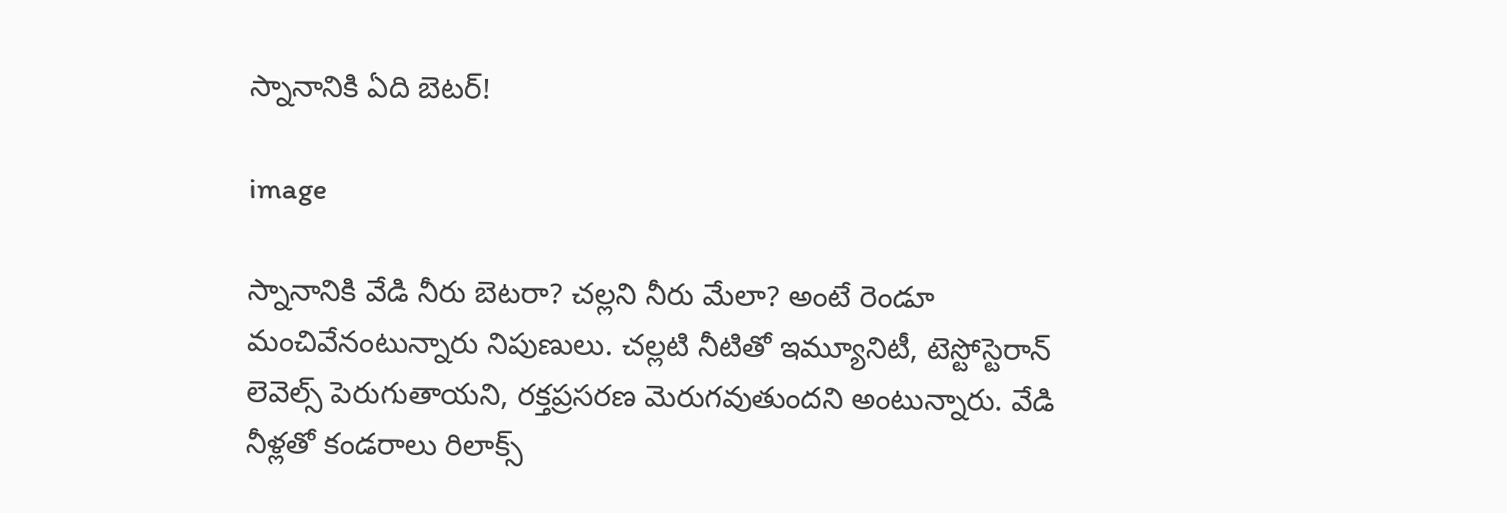స్నానానికి ఏది బెటర్!

image

స్నానానికి వేడి నీరు బెటరా? చల్లని నీరు మేలా? అంటే రెండూ మంచివేనంటున్నారు నిపుణులు. చల్లటి నీటితో ఇమ్యూనిటీ, టెస్టోస్టెరాన్ లెవెల్స్ పెరుగుతాయని, రక్తప్రసరణ మెరుగవుతుందని అంటున్నారు. వేడి నీళ్లతో కండరాలు రిలాక్స్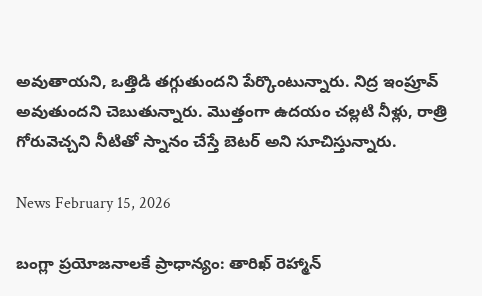అవుతాయని, ఒత్తిడి తగ్గుతుందని పేర్కొంటున్నారు. నిద్ర ఇంప్రూవ్ అవుతుందని చెబుతున్నారు. మొత్తంగా ఉదయం చల్లటి నీళ్లు, రాత్రి గోరువెచ్చని నీటితో స్నానం చేస్తే బెటర్ అని సూచిస్తున్నారు.

News February 15, 2026

బంగ్లా ప్రయోజనాలకే ప్రాధాన్యం: తారిఖ్ రెహ్మాన్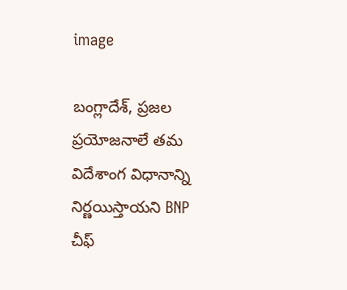image

బంగ్లాదేశ్, ప్రజల ప్రయోజనాలే తమ విదేశాంగ విధానాన్ని నిర్ణయిస్తాయని BNP చీఫ్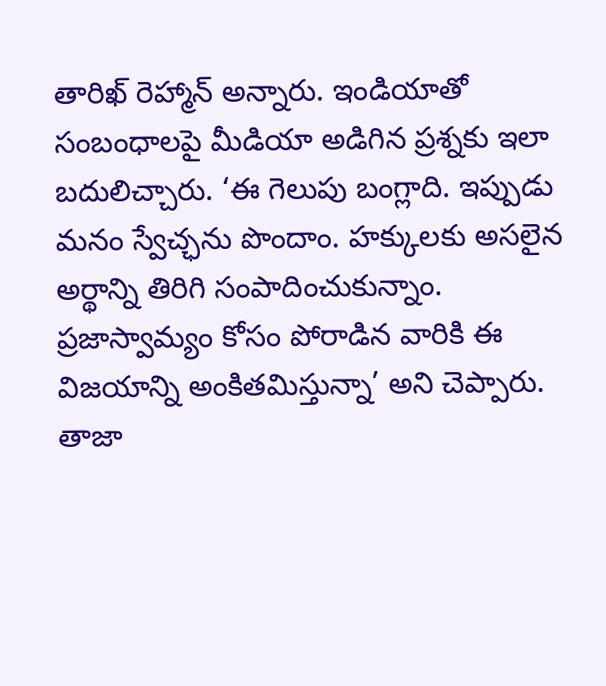తారిఖ్ రెహ్మాన్ అన్నారు. ఇండియాతో సంబంధాలపై మీడియా అడిగిన ప్రశ్నకు ఇలా బదులిచ్చారు. ‘ఈ గెలుపు బంగ్లాది. ఇప్పుడు మనం స్వేచ్ఛను పొందాం. హక్కులకు అసలైన అర్థాన్ని తిరిగి సంపాదించుకున్నాం. ప్రజాస్వామ్యం కోసం పోరాడిన వారికి ఈ విజయాన్ని అంకితమిస్తున్నా’ అని చెప్పారు. తాజా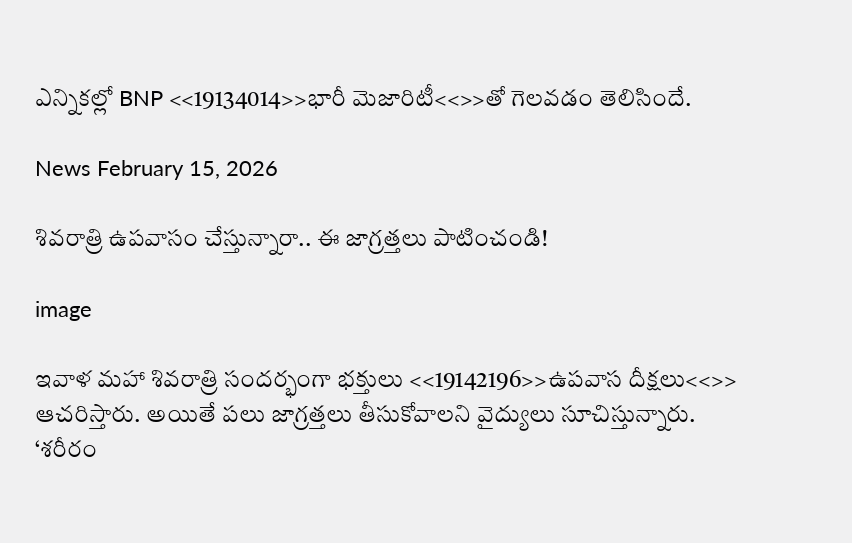ఎన్నికల్లో BNP <<19134014>>భారీ మెజారిటీ<<>>తో గెలవడం తెలిసిందే.

News February 15, 2026

శివరాత్రి ఉపవాసం చేస్తున్నారా.. ఈ జాగ్రత్తలు పాటించండి!

image

ఇవాళ మహా శివరాత్రి సందర్భంగా భక్తులు <<19142196>>ఉపవాస దీక్షలు<<>> ఆచరిస్తారు. అయితే పలు జాగ్రత్తలు తీసుకోవాలని వైద్యులు సూచిస్తున్నారు. ‘శరీరం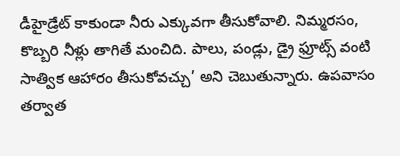డీహైడ్రేట్ కాకుండా నీరు ఎక్కువగా తీసుకోవాలి. నిమ్మరసం, కొబ్బరి నీళ్లు తాగితే మంచిది. పాలు, పండ్లు, డ్రై ఫ్రూట్స్ వంటి సాత్విక ఆహారం తీసుకోవచ్చు’ అని చెబుతున్నారు. ఉపవాసం తర్వాత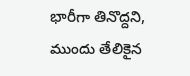భారీగా తినొద్దని, ముందు తేలికైన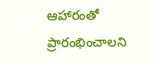ఆహారంతో ప్రారంభించాలని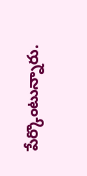పేర్కొంటున్నారు.